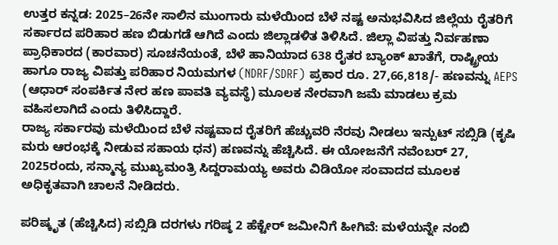ಉತ್ತರ ಕನ್ನಡ: 2025–26ನೇ ಸಾಲಿನ ಮುಂಗಾರು ಮಳೆಯಿಂದ ಬೆಳೆ ನಷ್ಟ ಅನುಭವಿಸಿದ ಜಿಲ್ಲೆಯ ರೈತರಿಗೆ ಸರ್ಕಾರದ ಪರಿಹಾರ ಹಣ ಬಿಡುಗಡೆ ಆಗಿದೆ ಎಂದು ಜಿಲ್ಲಾಡಳಿತ ತಿಳಿಸಿದೆ. ಜಿಲ್ಲಾ ವಿಪತ್ತು ನಿರ್ವಹಣಾ ಪ್ರಾಧಿಕಾರದ (ಕಾರವಾರ) ಸೂಚನೆಯಂತೆ, ಬೆಳೆ ಹಾನಿಯಾದ 638 ರೈತರ ಬ್ಯಾಂಕ್ ಖಾತೆಗೆ, ರಾಷ್ಟ್ರೀಯ ಹಾಗೂ ರಾಜ್ಯ ವಿಪತ್ತು ಪರಿಹಾರ ನಿಯಮಗಳ (NDRF/SDRF) ಪ್ರಕಾರ ರೂ. 27,66,818/- ಹಣವನ್ನು AEPS (ಆಧಾರ್ ಸಂಪರ್ಕಿತ ನೇರ ಹಣ ಪಾವತಿ ವ್ಯವಸ್ಥೆ) ಮೂಲಕ ನೇರವಾಗಿ ಜಮೆ ಮಾಡಲು ಕ್ರಮ ವಹಿಸಲಾಗಿದೆ ಎಂದು ತಿಳಿಸಿದ್ದಾರೆ.
ರಾಜ್ಯ ಸರ್ಕಾರವು ಮಳೆಯಿಂದ ಬೆಳೆ ನಷ್ಟವಾದ ರೈತರಿಗೆ ಹೆಚ್ಚುವರಿ ನೆರವು ನೀಡಲು ಇನ್ಪುಟ್ ಸಬ್ಸಿಡಿ (ಕೃಷಿ ಮರು ಆರಂಭಕ್ಕೆ ನೀಡುವ ಸಹಾಯ ಧನ) ಹಣವನ್ನು ಹೆಚ್ಚಿಸಿದೆ. ಈ ಯೋಜನೆಗೆ ನವೆಂಬರ್ 27, 2025ರಂದು, ಸನ್ಮಾನ್ಯ ಮುಖ್ಯಮಂತ್ರಿ ಸಿದ್ದರಾಮಯ್ಯ ಅವರು ವಿಡಿಯೋ ಸಂವಾದದ ಮೂಲಕ ಅಧಿಕೃತವಾಗಿ ಚಾಲನೆ ನೀಡಿದರು.

ಪರಿಷ್ಕೃತ (ಹೆಚ್ಚಿಸಿದ) ಸಬ್ಸಿಡಿ ದರಗಳು ಗರಿಷ್ಠ 2 ಹೆಕ್ಟೇರ್ ಜಮೀನಿಗೆ ಹೀಗಿವೆ: ಮಳೆಯನ್ನೇ ನಂಬಿ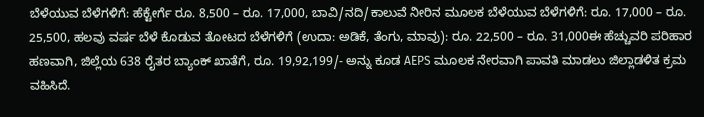ಬೆಳೆಯುವ ಬೆಳೆಗಳಿಗೆ: ಹೆಕ್ಟೇರ್ಗೆ ರೂ. 8,500 – ರೂ. 17,000, ಬಾವಿ/ನದಿ/ಕಾಲುವೆ ನೀರಿನ ಮೂಲಕ ಬೆಳೆಯುವ ಬೆಳೆಗಳಿಗೆ: ರೂ. 17,000 – ರೂ. 25,500, ಹಲವು ವರ್ಷ ಬೆಳೆ ಕೊಡುವ ತೋಟದ ಬೆಳೆಗಳಿಗೆ (ಉದಾ: ಅಡಿಕೆ, ತೆಂಗು, ಮಾವು): ರೂ. 22,500 – ರೂ. 31,000ಈ ಹೆಚ್ಚುವರಿ ಪರಿಹಾರ ಹಣವಾಗಿ, ಜಿಲ್ಲೆಯ 638 ರೈತರ ಬ್ಯಾಂಕ್ ಖಾತೆಗೆ, ರೂ. 19,92,199/- ಅನ್ನು ಕೂಡ AEPS ಮೂಲಕ ನೇರವಾಗಿ ಪಾವತಿ ಮಾಡಲು ಜಿಲ್ಲಾಡಳಿತ ಕ್ರಮ ವಹಿಸಿದೆ.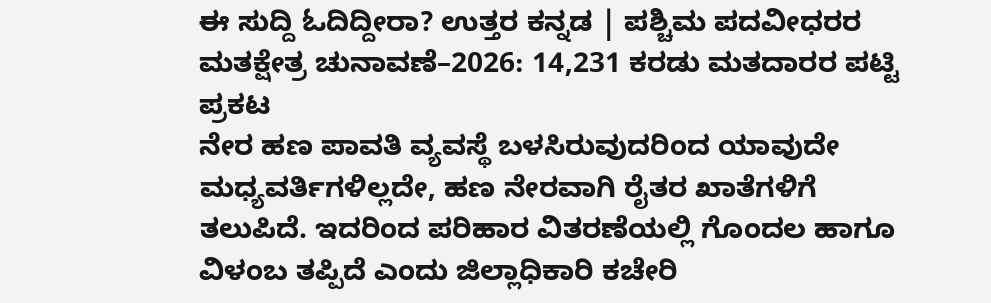ಈ ಸುದ್ದಿ ಓದಿದ್ದೀರಾ? ಉತ್ತರ ಕನ್ನಡ | ಪಶ್ಚಿಮ ಪದವೀಧರರ ಮತಕ್ಷೇತ್ರ ಚುನಾವಣೆ–2026: 14,231 ಕರಡು ಮತದಾರರ ಪಟ್ಟಿ ಪ್ರಕಟ
ನೇರ ಹಣ ಪಾವತಿ ವ್ಯವಸ್ಥೆ ಬಳಸಿರುವುದರಿಂದ ಯಾವುದೇ ಮಧ್ಯವರ್ತಿಗಳಿಲ್ಲದೇ, ಹಣ ನೇರವಾಗಿ ರೈತರ ಖಾತೆಗಳಿಗೆ ತಲುಪಿದೆ. ಇದರಿಂದ ಪರಿಹಾರ ವಿತರಣೆಯಲ್ಲಿ ಗೊಂದಲ ಹಾಗೂ ವಿಳಂಬ ತಪ್ಪಿದೆ ಎಂದು ಜಿಲ್ಲಾಧಿಕಾರಿ ಕಚೇರಿ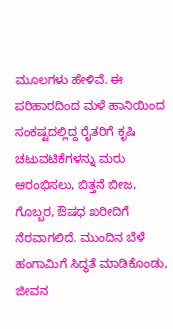ಮೂಲಗಳು ಹೇಳಿವೆ. ಈ ಪರಿಹಾರದಿಂದ ಮಳೆ ಹಾನಿಯಿಂದ ಸಂಕಷ್ಟದಲ್ಲಿದ್ದ ರೈತರಿಗೆ ಕೃಷಿ ಚಟುವಟಿಕೆಗಳನ್ನು ಮರು ಆರಂಭಿಸಲು, ಬಿತ್ತನೆ ಬೀಜ, ಗೊಬ್ಬರ, ಔಷಧ ಖರೀದಿಗೆ ನೆರವಾಗಲಿದೆ. ಮುಂದಿನ ಬೆಳೆ ಹಂಗಾಮಿಗೆ ಸಿದ್ಧತೆ ಮಾಡಿಕೊಂಡು, ಜೀವನ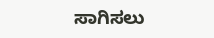ಸಾಗಿಸಲು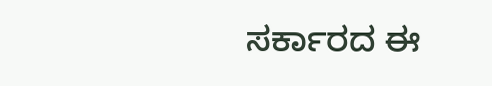ಸರ್ಕಾರದ ಈ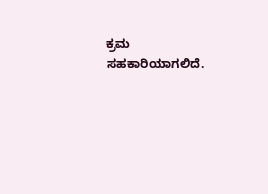ಕ್ರಮ ಸಹಕಾರಿಯಾಗಲಿದೆ.